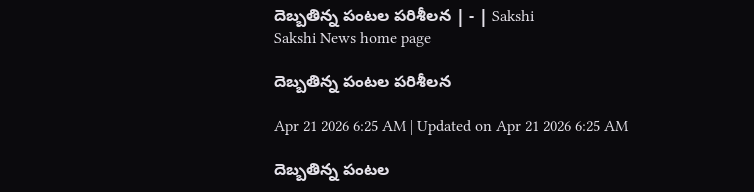దెబ్బతిన్న పంటల పరిశీలన | - | Sakshi
Sakshi News home page

దెబ్బతిన్న పంటల పరిశీలన

Apr 21 2026 6:25 AM | Updated on Apr 21 2026 6:25 AM

దెబ్బతిన్న పంటల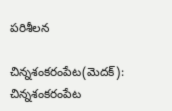పరిశీలన

చిన్నశంకరంపేట(మెదక్‌): చిన్నశంకరంపేట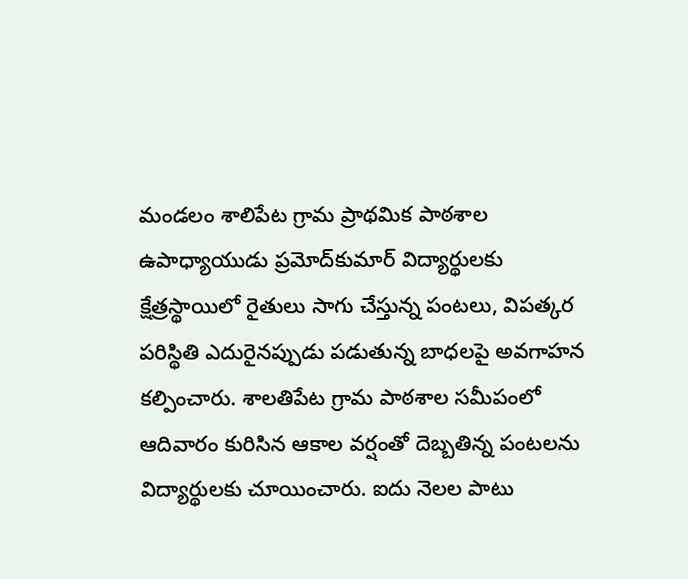మండలం శాలిపేట గ్రామ ప్రాథమిక పాఠశాల ఉపాధ్యాయుడు ప్రమోద్‌కుమార్‌ విద్యార్థులకు క్షేత్రస్థాయిలో రైతులు సాగు చేస్తున్న పంటలు, విపత్కర పరిస్థితి ఎదురైనప్పుడు పడుతున్న బాధలపై అవగాహన కల్పించారు. శాలతిపేట గ్రామ పాఠశాల సమీపంలో ఆదివారం కురిసిన ఆకాల వర్షంతో దెబ్బతిన్న పంటలను విద్యార్థులకు చూయించారు. ఐదు నెలల పాటు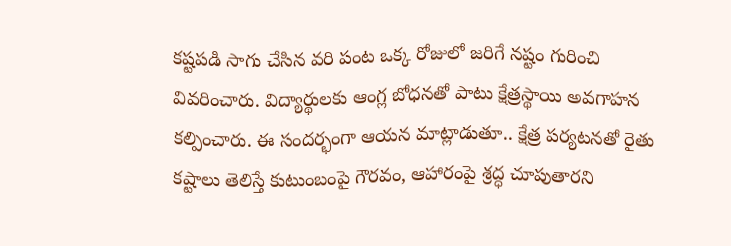కష్టపడి సాగు చేసిన వరి పంట ఒక్క రోజులో జరిగే నష్టం గురించి వివరించారు. విద్యార్థులకు ఆంగ్ల బోధనతో పాటు క్షేత్రస్థాయి అవగాహన కల్పించారు. ఈ సందర్భంగా ఆయన మాట్లాడుతూ.. క్షేత్ర పర్యటనతో రైతు కష్టాలు తెలిస్తే కుటుంబంపై గౌరవం, ఆహారంపై శ్రద్ధ చూపుతారని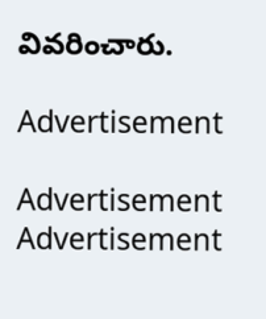వివరించారు.

Advertisement

Advertisement
Advertisement